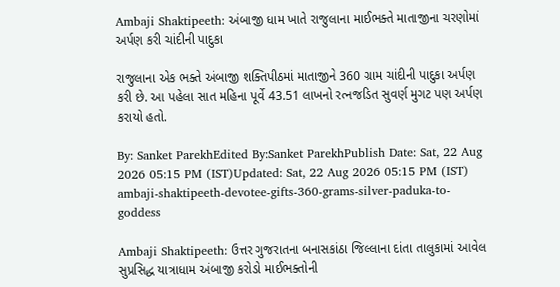Ambaji Shaktipeeth: અંબાજી ધામ ખાતે રાજુલાના માઈભક્તે માતાજીના ચરણોમાં અર્પણ કરી ચાંદીની પાદુકા

રાજુલાના એક ભક્તે અંબાજી શક્તિપીઠમાં માતાજીને 360 ગ્રામ ચાંદીની પાદુકા અર્પણ કરી છે. આ પહેલા સાત મહિના પૂર્વે 43.51 લાખનો રત્નજડિત સુવર્ણ મુગટ પણ અર્પણ કરાયો હતો.

By: Sanket ParekhEdited By:Sanket ParekhPublish Date: Sat, 22 Aug 2026 05:15 PM (IST)Updated: Sat, 22 Aug 2026 05:15 PM (IST)
ambaji-shaktipeeth-devotee-gifts-360-grams-silver-paduka-to-goddess

Ambaji Shaktipeeth: ઉત્તર ગુજરાતના બનાસકાંઠા જિલ્લાના દાંતા તાલુકામાં આવેલ સુપ્રસિદ્ધ યાત્રાધામ અંબાજી કરોડો માઈભક્તોની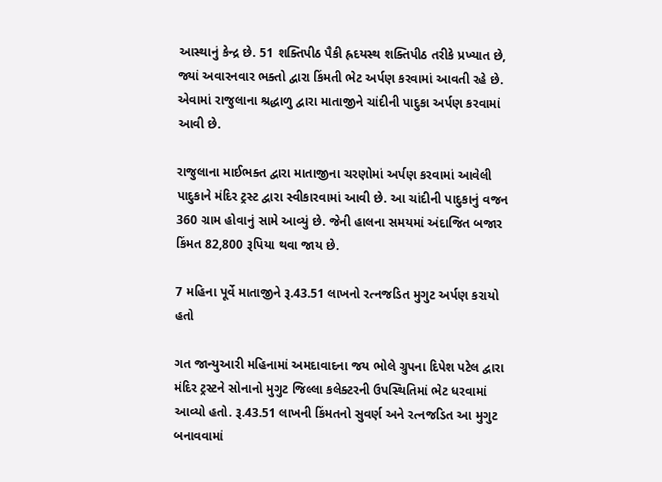આસ્થાનું કેન્દ્ર છે. 51 શક્તિપીઠ પૈકી હ્રદયસ્થ શક્તિપીઠ તરીકે પ્રખ્યાત છે, જ્યાં અવારનવાર ભક્તો દ્વારા કિંમતી ભેટ અર્પણ કરવામાં આવતી રહે છે. એવામાં રાજુલાના શ્રદ્ધાળુ દ્વારા માતાજીને ચાંદીની પાદુકા અર્પણ કરવામાં આવી છે.

રાજુલાના માઈભક્ત દ્વારા માતાજીના ચરણોમાં અર્પણ કરવામાં આવેલી પાદુકાને મંદિર ટ્રસ્ટ દ્વારા સ્વીકારવામાં આવી છે. આ ચાંદીની પાદુકાનું વજન 360 ગ્રામ હોવાનું સામે આવ્યું છે. જેની હાલના સમયમાં અંદાજિત બજાર કિંમત 82,800 રૂપિયા થવા જાય છે.

7 મહિના પૂર્વે માતાજીને રૂ.43.51 લાખનો રત્નજડિત મુગુટ અર્પણ કરાયો હતો

ગત જાન્યુઆરી મહિનામાં અમદાવાદના જય ભોલે ગ્રુપના દિપેશ પટેલ દ્વારા મંદિર ટ્રસ્ટને સોનાનો મુગુટ જિલ્લા કલેક્ટરની ઉપસ્થિતિમાં ભેટ ધરવામાં આવ્યો હતો. રૂ.43.51 લાખની કિંમતનો સુવર્ણ અને રત્નજડિત આ મુગુટ બનાવવામાં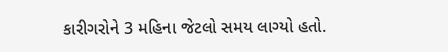કારીગરોને 3 મહિના જેટલો સમય લાગ્યો હતો.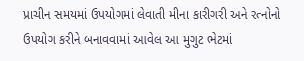પ્રાચીન સમયમાં ઉપયોગમાં લેવાતી મીના કારીગરી અને રત્નોનો ઉપયોગ કરીને બનાવવામાં આવેલ આ મુગુટ ભેટમાં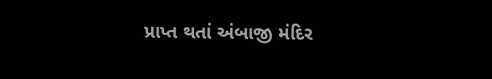પ્રાપ્ત થતાં અંબાજી મંદિર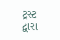ટ્રસ્ટ દ્વારા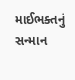માઈભક્તનું સન્માન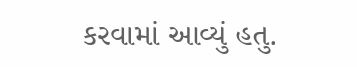કરવામાં આવ્યું હતુ.